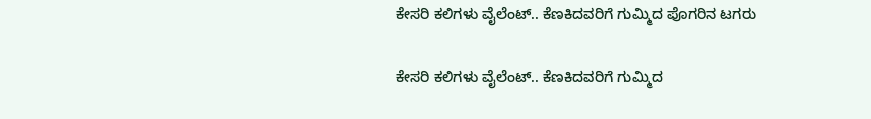ಕೇಸರಿ ಕಲಿಗಳು ವೈಲೆಂಟ್.. ಕೆಣಕಿದವರಿಗೆ ಗುಮ್ಮಿದ ಪೊಗರಿನ ಟಗರು

ಕೇಸರಿ ಕಲಿಗಳು ವೈಲೆಂಟ್.. ಕೆಣಕಿದವರಿಗೆ ಗುಮ್ಮಿದ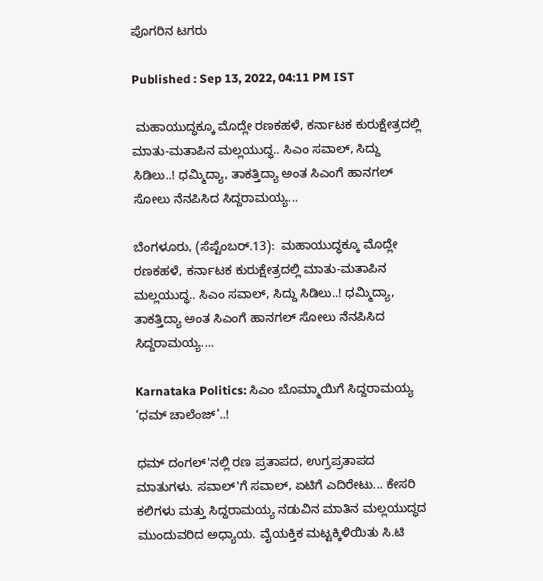ಪೊಗರಿನ ಟಗರು

Published : Sep 13, 2022, 04:11 PM IST

 ಮಹಾಯುದ್ಧಕ್ಕೂ ಮೊದ್ಲೇ ರಣಕಹಳೆ, ಕರ್ನಾಟಕ ಕುರುಕ್ಷೇತ್ರದಲ್ಲಿ ಮಾತು-ಮತಾಪಿನ ಮಲ್ಲಯುದ್ಧ.. ಸಿಎಂ ಸವಾಲ್, ಸಿದ್ದು ಸಿಡಿಲು..! ಧಮ್ಮಿದ್ಯಾ, ತಾಕತ್ತಿದ್ಯಾ ಅಂತ ಸಿಎಂಗೆ ಹಾನಗಲ್ ಸೋಲು ನೆನಪಿಸಿದ ಸಿದ್ದರಾಮಯ್ಯ...

ಬೆಂಗಳೂರು, (ಸೆಪ್ಟೆಂಬರ್.13):  ಮಹಾಯುದ್ಧಕ್ಕೂ ಮೊದ್ಲೇ ರಣಕಹಳೆ, ಕರ್ನಾಟಕ ಕುರುಕ್ಷೇತ್ರದಲ್ಲಿ ಮಾತು-ಮತಾಪಿನ ಮಲ್ಲಯುದ್ಧ.. ಸಿಎಂ ಸವಾಲ್, ಸಿದ್ದು ಸಿಡಿಲು..! ಧಮ್ಮಿದ್ಯಾ, ತಾಕತ್ತಿದ್ಯಾ ಅಂತ ಸಿಎಂಗೆ ಹಾನಗಲ್ ಸೋಲು ನೆನಪಿಸಿದ ಸಿದ್ದರಾಮಯ್ಯ....

Karnataka Politics: ಸಿಎಂ ಬೊಮ್ಮಾಯಿಗೆ ಸಿದ್ದರಾಮಯ್ಯ ‘ಧಮ್‌ ಚಾಲೆಂಜ್‌’..!

ಧಮ್ ದಂಗಲ್'ನಲ್ಲಿ ರಣ ಪ್ರತಾಪದ, ಉಗ್ರಪ್ರತಾಪದ ಮಾತುಗಳು. ಸವಾಲ್'ಗೆ ಸವಾಲ್, ಏಟಿಗೆ ಎದಿರೇಟು... ಕೇಸರಿ ಕಲಿಗಳು ಮತ್ತು ಸಿದ್ದರಾಮಯ್ಯ ನಡುವಿನ ಮಾತಿನ ಮಲ್ಲಯುದ್ಧದ ಮುಂದುವರಿದ ಅಧ್ಯಾಯ. ವೈಯಕ್ತಿಕ ಮಟ್ಟಕ್ಕಿಳಿಯಿತು ಸಿ.ಟಿ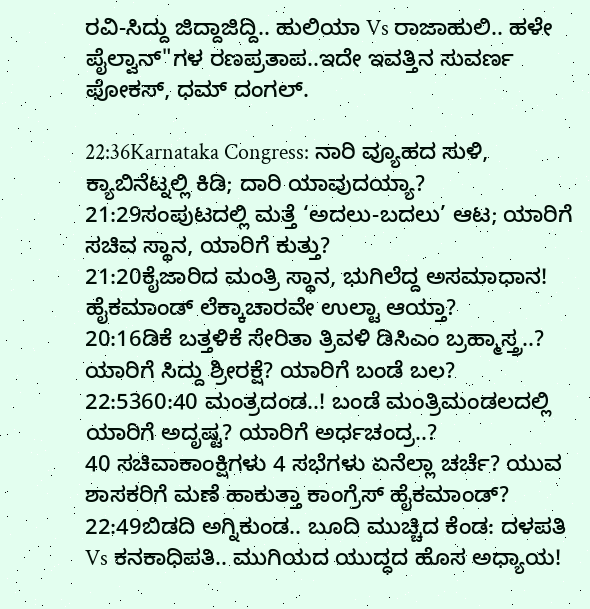ರವಿ-ಸಿದ್ದು ಜಿದ್ದಾಜಿದ್ದಿ.. ಹುಲಿಯಾ Vs ರಾಜಾಹುಲಿ.. ಹಳೇ ಪೈಲ್ವಾನ್"ಗಳ ರಣಪ್ರತಾಪ..ಇದೇ ಇವತ್ತಿನ ಸುವರ್ಣ ಫೋಕಸ್, ಧಮ್ ದಂಗಲ್.

22:36Karnataka Congress: ನಾರಿ ವ್ಯೂಹದ ಸುಳಿ, ಕ್ಯಾಬಿನೆಟ್ನಲ್ಲಿ ಕಿಡಿ; ದಾರಿ ಯಾವುದಯ್ಯಾ?
21:29ಸಂಪುಟದಲ್ಲಿ ಮತ್ತೆ ‘ಅದಲು-ಬದಲು’ ಆಟ; ಯಾರಿಗೆ ಸಚಿವ ಸ್ಥಾನ, ಯಾರಿಗೆ ಕುತ್ತು?
21:20ಕೈಜಾರಿದ ಮಂತ್ರಿ ಸ್ಥಾನ, ಭುಗಿಲೆದ್ದ ಅಸಮಾಧಾನ! ಹೈಕಮಾಂಡ್ ಲೆಕ್ಕಾಚಾರವೇ ಉಲ್ಟಾ ಆಯ್ತಾ?
20:16ಡಿಕೆ ಬತ್ತಳಿಕೆ ಸೇರಿತಾ ತ್ರಿವಳಿ ಡಿಸಿಎಂ ಬ್ರಹ್ಮಾಸ್ತ್ರ..? ಯಾರಿಗೆ ಸಿದ್ದು ಶ್ರೀರಕ್ಷೆ? ಯಾರಿಗೆ ಬಂಡೆ ಬಲ?
22:5360:40 ಮಂತ್ರದಂಡ..! ಬಂಡೆ ಮಂತ್ರಿಮಂಡಲದಲ್ಲಿ ಯಾರಿಗೆ ಅದೃಷ್ಟ? ಯಾರಿಗೆ ಅರ್ಧಚಂದ್ರ..?
40 ಸಚಿವಾಕಾಂಕ್ಷಿಗಳು 4 ಸಭೆಗಳು ಏನೆಲ್ಲಾ ಚರ್ಚೆ? ಯುವ ಶಾಸಕರಿಗೆ ಮಣೆ ಹಾಕುತ್ತಾ ಕಾಂಗ್ರೆಸ್ ಹೈಕಮಾಂಡ್?
22:49ಬಿಡದಿ ಅಗ್ನಿಕುಂಡ.. ಬೂದಿ ಮುಚ್ಚಿದ ಕೆಂಡ: ದಳಪತಿ Vs ಕನಕಾಧಿಪತಿ.. ಮುಗಿಯದ ಯುದ್ಧದ ಹೊಸ ಅಧ್ಯಾಯ!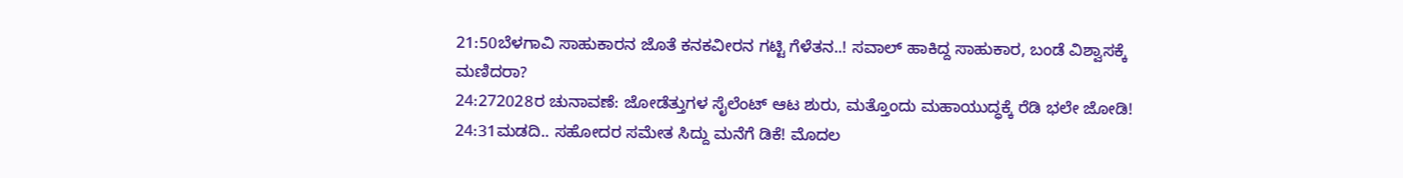21:50ಬೆಳಗಾವಿ ಸಾಹುಕಾರನ ಜೊತೆ ಕನಕವೀರನ ಗಟ್ಟಿ ಗೆಳೆತನ..! ಸವಾಲ್ ಹಾಕಿದ್ದ ಸಾಹುಕಾರ, ಬಂಡೆ ವಿಶ್ವಾಸಕ್ಕೆ ಮಣಿದರಾ?
24:272028ರ ಚುನಾವಣೆ: ಜೋಡೆತ್ತುಗಳ ಸೈಲೆಂಟ್ ಆಟ ಶುರು, ಮತ್ತೊಂದು ಮಹಾಯುದ್ಧಕ್ಕೆ ರೆಡಿ ಭಲೇ ಜೋಡಿ!
24:31ಮಡದಿ.. ಸಹೋದರ ಸಮೇತ ಸಿದ್ದು ಮನೆಗೆ ಡಿಕೆ! ಮೊದಲ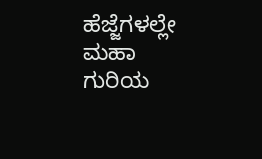ಹೆಜ್ಜೆಗಳಲ್ಲೇ ಮಹಾ ಗುರಿಯ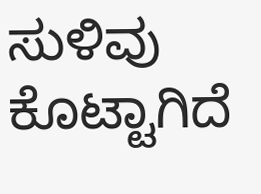ಸುಳಿವು ಕೊಟ್ಟಾಗಿದೆ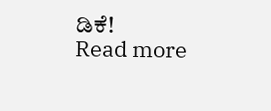ಡಿಕೆ!
Read more